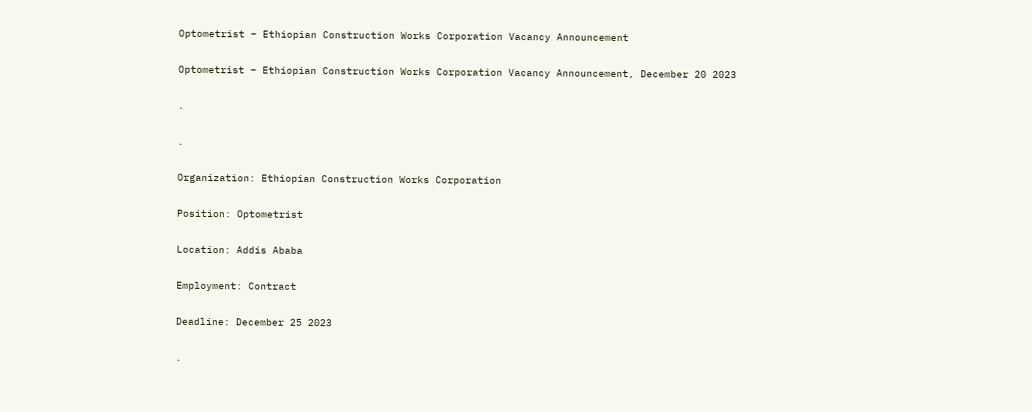Optometrist – Ethiopian Construction Works Corporation Vacancy Announcement

Optometrist – Ethiopian Construction Works Corporation Vacancy Announcement, December 20 2023

.

.

Organization: Ethiopian Construction Works Corporation

Position: Optometrist

Location: Addis Ababa

Employment: Contract

Deadline: December 25 2023

.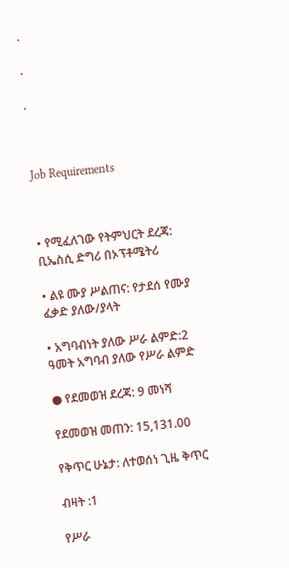.

.

.



Job Requirements



• የሚፈለገው የትምህርት ደረጃ: ቢኤስሲ ድግሪ በኦፕቶሜትሪ

• ልዩ ሙያ ሥልጠና: የታደሰ የሙያ ፈቃድ ያለው/ያላት

• አግባብነት ያለው ሥራ ልምድ:2 ዓመት አግባብ ያለው የሥራ ልምድ

● የደመወዝ ደረጃ: 9 መነሻ

የደመወዝ መጠን: 15,131.00

የቅጥር ሁኔታ: ለተወሰነ ጊዜ ቅጥር

ብዛት :1

የሥራ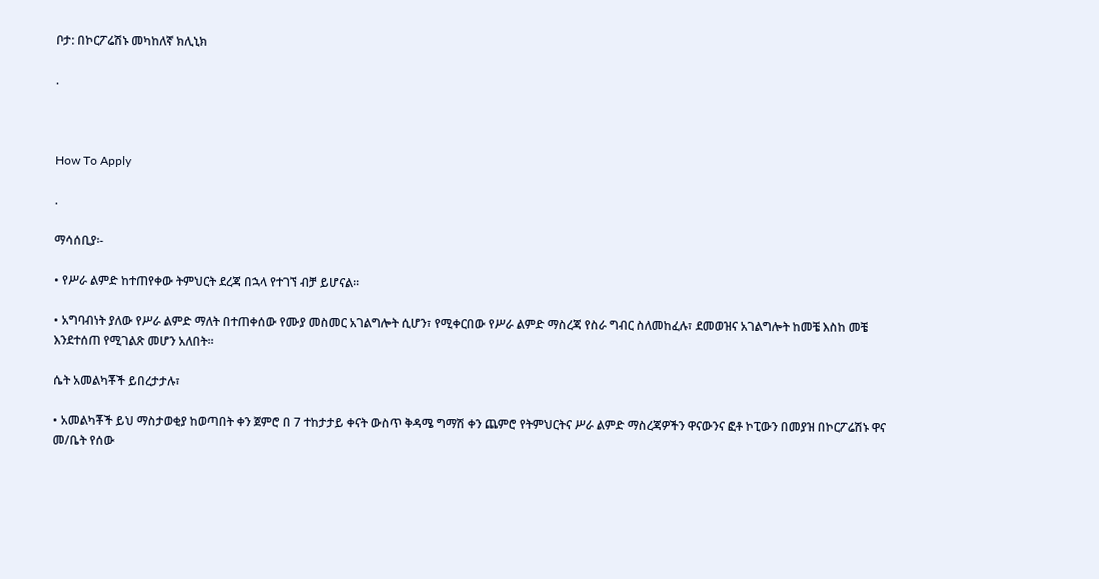ቦታ: በኮርፖሬሽኑ መካከለኛ ክሊኒክ

.



How To Apply

.

ማሳሰቢያ፡-

• የሥራ ልምድ ከተጠየቀው ትምህርት ደረጃ በኋላ የተገኘ ብቻ ይሆናል፡፡

• አግባብነት ያለው የሥራ ልምድ ማለት በተጠቀሰው የሙያ መስመር አገልግሎት ሲሆን፣ የሚቀርበው የሥራ ልምድ ማስረጃ የስራ ግብር ስለመከፈሉ፣ ደመወዝና አገልግሎት ከመቼ እስከ መቼ እንደተሰጠ የሚገልጽ መሆን አለበት፡፡

ሴት አመልካቾች ይበረታታሉ፣

• አመልካቾች ይህ ማስታወቂያ ከወጣበት ቀን ጀምሮ በ 7 ተከታታይ ቀናት ውስጥ ቅዳሜ ግማሽ ቀን ጨምሮ የትምህርትና ሥራ ልምድ ማስረጃዎችን ዋናውንና ፎቶ ኮፒውን በመያዝ በኮርፖሬሽኑ ዋና መ/ቤት የሰው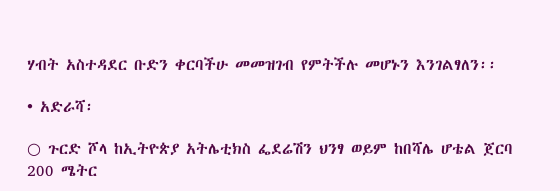ሃብት አስተዳደር ቡድን ቀርባችሁ መመዝገብ የምትችሉ መሆኑን እንገልፃለን፡፡

• አድራሻ፡

○ ጉርድ ሾላ ከኢትዮጵያ አትሌቲክስ ፌደሬሽን ህንፃ ወይም ከበሻሌ ሆቴል ጀርባ 200 ሜትር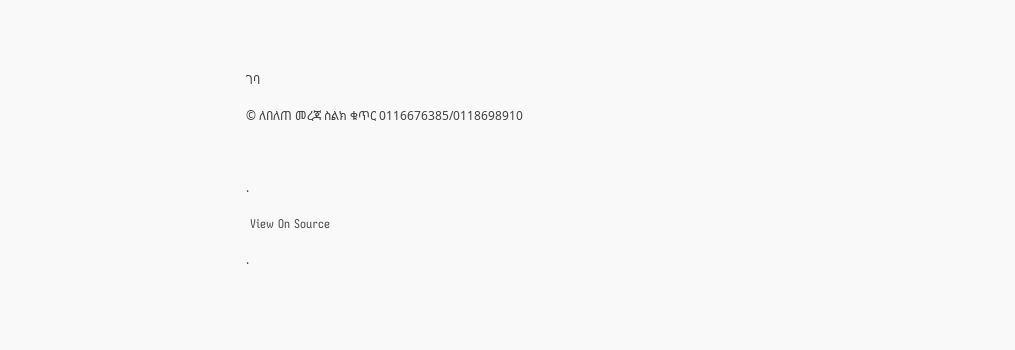ገባ

© ለበለጠ መረጃ ስልክ ቁጥር 0116676385/0118698910



.

 View On Source

.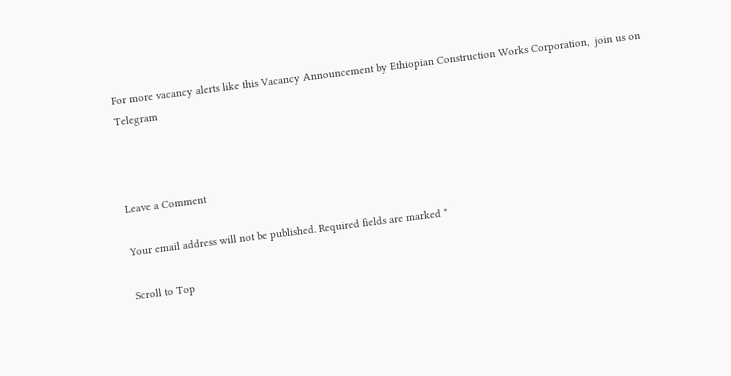For more vacancy alerts like this Vacancy Announcement by Ethiopian Construction Works Corporation,  join us on Telegram



Leave a Comment

Your email address will not be published. Required fields are marked *

Scroll to Top